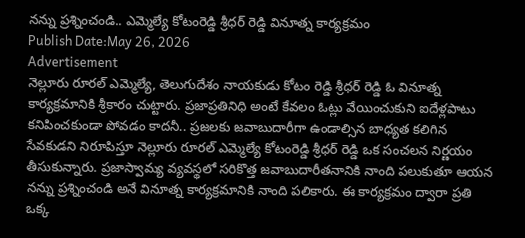నన్ను ప్రశ్నించండి.. ఎమ్మెల్యే కోటంరెడ్డి శ్రీధర్ రెడ్డి వినూత్న కార్యక్రమం
Publish Date:May 26, 2026
Advertisement
నెల్లూరు రూరల్ ఎమ్మెల్యే, తెలుగుదేశం నాయకుడు కోటం రెడ్డి శ్రీధర్ రెడ్డి ఓ వినూత్న కార్యక్రమానికి శ్రీకారం చుట్టారు. ప్రజాప్రతినిధి అంటే కేవలం ఓట్లు వేయించుకుని ఐదేళ్లపాటు కనిపించకుండా పోవడం కాదనీ.. ప్రజలకు జవాబుదారీగా ఉండాల్సిన బాధ్యత కలిగిన సేవకుడని నిరూపిస్తూ నెల్లూరు రూరల్ ఎమ్మెల్యే కోటంరెడ్డి శ్రీధర్ రెడ్డి ఒక సంచలన నిర్ణయం తీసుకున్నారు. ప్రజాస్వామ్య వ్యవస్థలో సరికొత్త జవాబుదారీతనానికి నాంది పలుకుతూ ఆయన నన్ను ప్రశ్నించండి అనే వినూత్న కార్యక్రమానికి నాంది పలికారు. ఈ కార్యక్రమం ద్వారా ప్రతి ఒక్క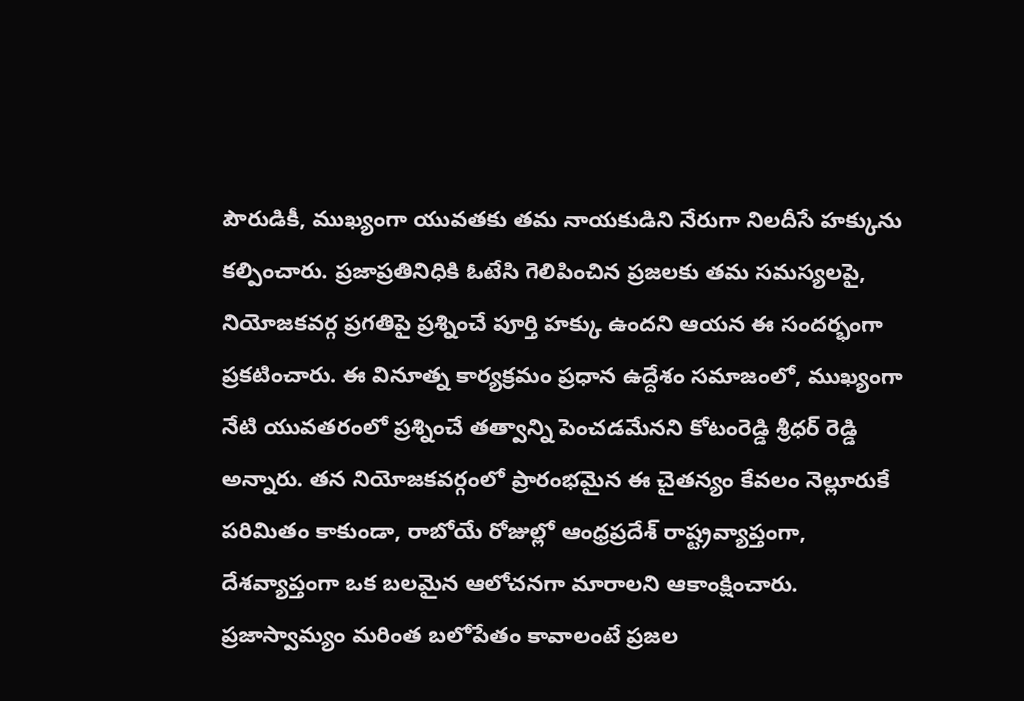పౌరుడికీ, ముఖ్యంగా యువతకు తమ నాయకుడిని నేరుగా నిలదీసే హక్కును కల్పించారు. ప్రజాప్రతినిధికి ఓటేసి గెలిపించిన ప్రజలకు తమ సమస్యలపై, నియోజకవర్గ ప్రగతిపై ప్రశ్నించే పూర్తి హక్కు ఉందని ఆయన ఈ సందర్భంగా ప్రకటించారు. ఈ వినూత్న కార్యక్రమం ప్రధాన ఉద్దేశం సమాజంలో, ముఖ్యంగా నేటి యువతరంలో ప్రశ్నించే తత్వాన్ని పెంచడమేనని కోటంరెడ్డి శ్రీధర్ రెడ్డి అన్నారు. తన నియోజకవర్గంలో ప్రారంభమైన ఈ చైతన్యం కేవలం నెల్లూరుకే పరిమితం కాకుండా, రాబోయే రోజుల్లో ఆంధ్రప్రదేశ్ రాష్ట్రవ్యాప్తంగా, దేశవ్యాప్తంగా ఒక బలమైన ఆలోచనగా మారాలని ఆకాంక్షించారు. ప్రజాస్వామ్యం మరింత బలోపేతం కావాలంటే ప్రజల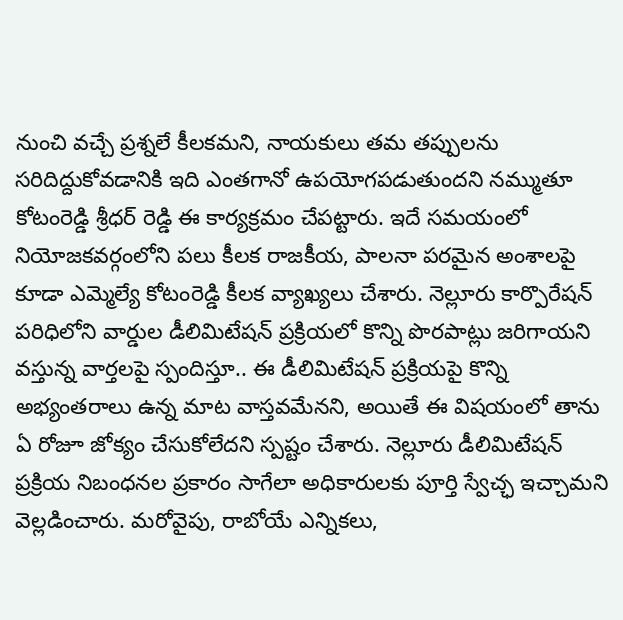నుంచి వచ్చే ప్రశ్నలే కీలకమని, నాయకులు తమ తప్పులను సరిదిద్దుకోవడానికి ఇది ఎంతగానో ఉపయోగపడుతుందని నమ్ముతూ కోటంరెడ్డి శ్రీధర్ రెడ్డి ఈ కార్యక్రమం చేపట్టారు. ఇదే సమయంలో నియోజకవర్గంలోని పలు కీలక రాజకీయ, పాలనా పరమైన అంశాలపై కూడా ఎమ్మెల్యే కోటంరెడ్డి కీలక వ్యాఖ్యలు చేశారు. నెల్లూరు కార్పొరేషన్ పరిధిలోని వార్డుల డీలిమిటేషన్ ప్రక్రియలో కొన్ని పొరపాట్లు జరిగాయని వస్తున్న వార్తలపై స్పందిస్తూ.. ఈ డీలిమిటేషన్ ప్రక్రియపై కొన్ని అభ్యంతరాలు ఉన్న మాట వాస్తవమేనని, అయితే ఈ విషయంలో తాను ఏ రోజూ జోక్యం చేసుకోలేదని స్పష్టం చేశారు. నెల్లూరు డీలిమిటేషన్ ప్రక్రియ నిబంధనల ప్రకారం సాగేలా అధికారులకు పూర్తి స్వేచ్ఛ ఇచ్చామని వెల్లడించారు. మరోవైపు, రాబోయే ఎన్నికలు,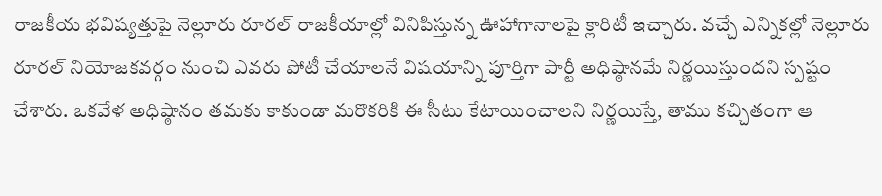రాజకీయ భవిష్యత్తుపై నెల్లూరు రూరల్ రాజకీయాల్లో వినిపిస్తున్న ఊహాగానాలపై క్లారిటీ ఇచ్చారు. వచ్చే ఎన్నికల్లో నెల్లూరు రూరల్ నియోజకవర్గం నుంచి ఎవరు పోటీ చేయాలనే విషయాన్ని పూర్తిగా పార్టీ అధిష్ఠానమే నిర్ణయిస్తుందని స్పష్టం చేశారు. ఒకవేళ అధిష్ఠానం తమకు కాకుండా మరొకరికి ఈ సీటు కేటాయించాలని నిర్ణయిస్తే, తాము కచ్చితంగా ఆ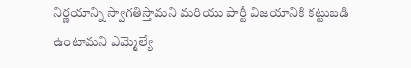నిర్ణయాన్ని స్వాగతిస్తామని మరియు పార్టీ విజయానికి కట్టుబడి ఉంటామని ఎమ్మెల్యే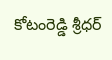కోటంరెడ్డి శ్రీధర్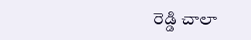రెడ్డి చాలా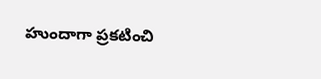హుందాగా ప్రకటించి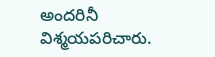అందరినీ విశ్మయపరిచారు.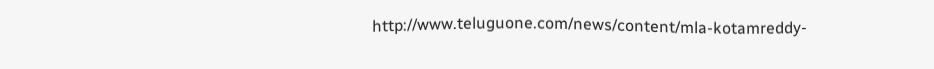http://www.teluguone.com/news/content/mla-kotamreddy-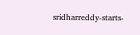sridharreddy-starts-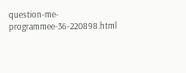question-me-programmee-36-220898.html